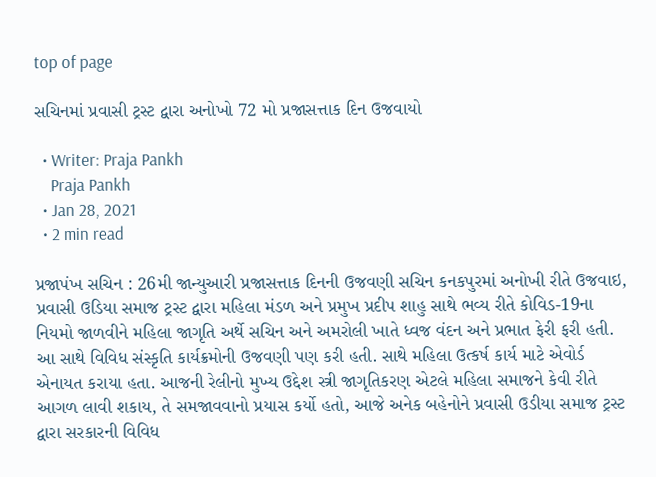top of page

સચિનમાં પ્રવાસી ટ્રસ્ટ દ્વારા અનોખો 72 મો પ્રજાસત્તાક દિન ઉજવાયો

  • Writer: Praja Pankh
    Praja Pankh
  • Jan 28, 2021
  • 2 min read

પ્રજાપંખ સચિન : 26મી જાન્યુઆરી પ્રજાસત્તાક દિનની ઉજવણી સચિન કનકપુરમાં અનોખી રીતે ઉજવાઇ, પ્રવાસી ઉડિયા સમાજ ટ્રસ્ટ દ્વારા મહિલા મંડળ અને પ્રમુખ પ્રદીપ શાહુ સાથે ભવ્ય રીતે કોવિડ-19ના નિયમો જાળવીને મહિલા જાગૃતિ અર્થે સચિન અને અમરોલી ખાતે ધ્વજ વંદન અને પ્રભાત ફેરી ફરી હતી. આ સાથે વિવિધ સંસ્કૃતિ કાર્યક્રમોની ઉજવણી પણ કરી હતી. સાથે મહિલા ઉત્કર્ષ કાર્ય માટે એવોર્ડ એનાયત કરાયા હતા. આજની રેલીનો મુખ્ય ઉદ્દેશ સ્ત્રી જાગૃતિકરણ એટલે મહિલા સમાજને કેવી રીતે આગળ લાવી શકાય, તે સમજાવવાનો પ્રયાસ કર્યો હતો, આજે અનેક બહેનોને પ્રવાસી ઉડીયા સમાજ ટ્રસ્ટ દ્વારા સરકારની વિવિધ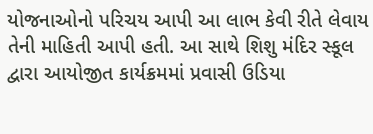યોજનાઓનો પરિચય આપી આ લાભ કેવી રીતે લેવાય તેની માહિતી આપી હતી. આ સાથે શિશુ મંદિર સ્કૂલ દ્વારા આયોજીત કાર્યક્રમમાં પ્રવાસી ઉડિયા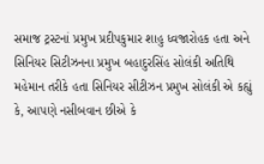સમાજ ટ્રસ્ટનાં પ્રમુખ પ્રદીપકુમાર શાહુ ધ્વજારોહક હતા અને સિનિયર સિટીઝનના પ્રમુખ બહાદુરસિંહ સોલંકી અતિથિ મહેમાન તરીકે હતા સિનિયર સીટીઝન પ્રમુખ સોલંકી એ કહ્યું કે, આપણે નસીબવાન છીએ કે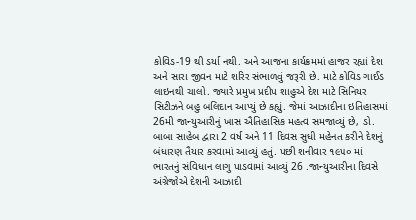કોવિડ-19 થી ડર્યા નથી. અને આજના કાર્યક્રમમાં હાજર રહ્યાં દેશ અને સારા જીવન માટે શરિર સંભાળવું જરૂરી છે. માટે કોવિડ ગાઈડ લાઇનથી ચાલો. જ્યારે પ્રમુખ પ્રદીપ શાહુએ દેશ માટે સિનિયર સિટીઝને બહુ બલિદાન આપ્યું છે કહ્યું. જેમાં આઝાદીના ઇતિહાસમાં 26મી જાન્યુઆરીનું ખાસ ઐતિહાસિક મહત્વ સમજાવ્યું છે, ડો. બાબા સાહેબ દ્વારા 2 વર્ષ અને 11 દિવસ સુધી મહેનત કરીને દેશનું બંધારણ તૈયાર કરવામાં આવ્યું હતું. પછી શનીવાર ૧૯૫૦ માં ભારતનું સંવિધાન લાગુ પાડવામાં આવ્યું 26 .જાન્યુઆરીના દિવસે અંગ્રેજોએ દેશની આઝાદી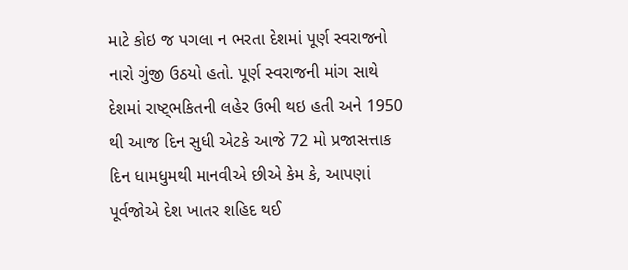માટે કોઇ જ પગલા ન ભરતા દેશમાં પૂર્ણ સ્વરાજનો નારો ગુંજી ઉઠયો હતો. પૂર્ણ સ્વરાજની માંગ સાથે દેશમાં રાષ્ટ્ભકિતની લહેર ઉભી થઇ હતી અને 1950 થી આજ દિન સુધી એટકે આજે 72 મો પ્રજાસત્તાક દિન ધામધુમથી માનવીએ છીએ કેમ કે, આપણાં પૂર્વજોએ દેશ ખાતર શહિદ થઈ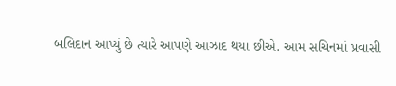બલિદાન આપ્યું છે ત્યારે આપણે આઝાદ થયા છીએ. આમ સચિનમાં પ્રવાસી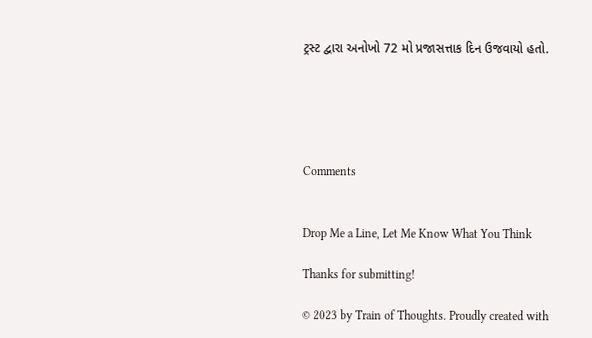ટ્રસ્ટ દ્વારા અનોખો 72 મો પ્રજાસત્તાક દિન ઉજવાયો હતો.





Comments


Drop Me a Line, Let Me Know What You Think

Thanks for submitting!

© 2023 by Train of Thoughts. Proudly created with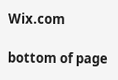Wix.com

bottom of page